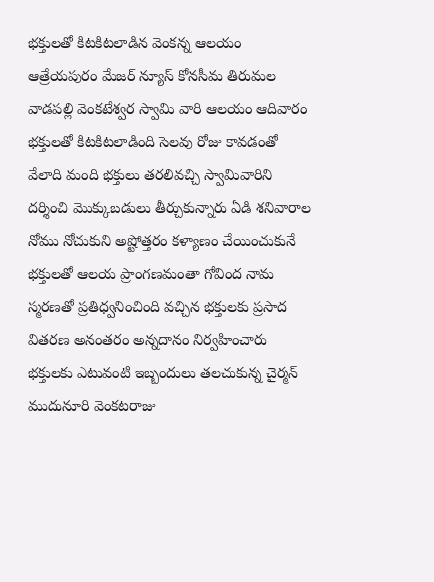భక్తులతో కిటకిటలాడిన వెంకన్న ఆలయం
ఆత్రేయపురం మేజర్ న్యూస్ కోనసీమ తిరుమల వాడపల్లి వెంకటేశ్వర స్వామి వారి ఆలయం ఆదివారం భక్తులతో కిటకిటలాడింది సెలవు రోజు కావడంతో వేలాది మంది భక్తులు తరలివచ్చి స్వామివారిని దర్శించి మొక్కుబడులు తీర్చుకున్నారు ఏడి శనివారాల నోము నోచుకుని అష్టోత్తరం కళ్యాణం చేయించుకునే భక్తులతో ఆలయ ప్రాంగణమంతా గోవింద నామ స్మరణతో ప్రతిధ్వనించింది వచ్చిన భక్తులకు ప్రసాద వితరణ అనంతరం అన్నదానం నిర్వహించారు భక్తులకు ఎటువంటి ఇబ్బందులు తలచుకున్న చైర్మన్ ముదునూరి వెంకటరాజు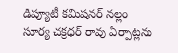డిప్యూటీ కమిషనర్ నల్లం సూర్య చక్రధర్ రావు ఏర్పాట్లను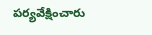పర్యవేక్షించారు